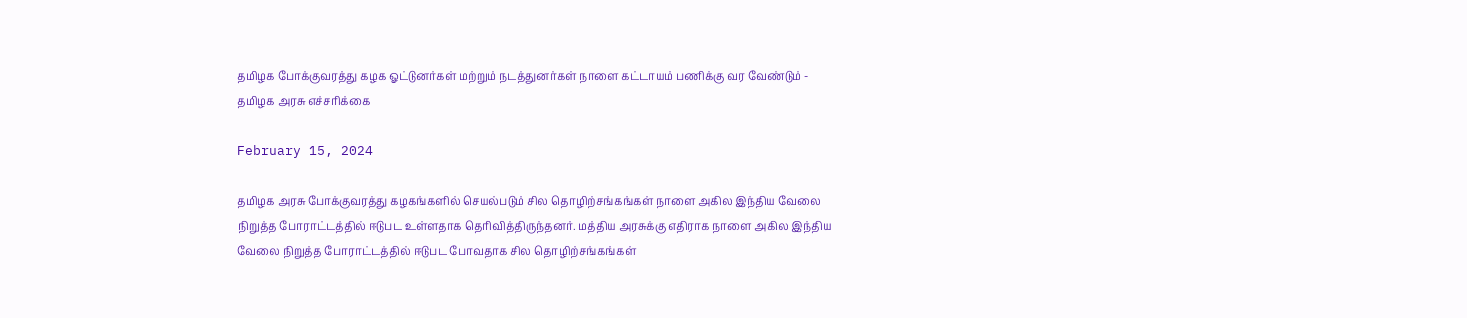தமிழக போக்குவரத்து கழக ஓட்டுனர்கள் மற்றும் நடத்துனர்கள் நாளை கட்டாயம் பணிக்கு வர வேண்டும் - தமிழக அரசு எச்சரிக்கை

February 15, 2024

தமிழக அரசு போக்குவரத்து கழகங்களில் செயல்படும் சில தொழிற்சங்கங்கள் நாளை அகில இந்திய வேலை நிறுத்த போராட்டத்தில் ஈடுபட உள்ளதாக தெரிவித்திருந்தனர். மத்திய அரசுக்கு எதிராக நாளை அகில இந்திய வேலை நிறுத்த போராட்டத்தில் ஈடுபட போவதாக சில தொழிற்சங்கங்கள்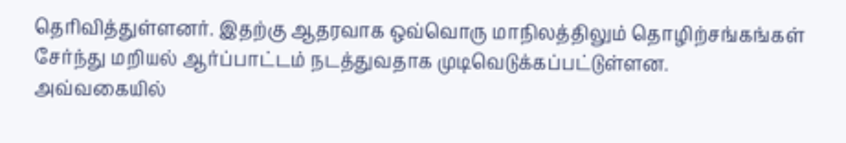தெரிவித்துள்ளனர். இதற்கு ஆதரவாக ஒவ்வொரு மாநிலத்திலும் தொழிற்சங்கங்கள் சேர்ந்து மறியல் ஆர்ப்பாட்டம் நடத்துவதாக முடிவெடுக்கப்பட்டுள்ளன. அவ்வகையில்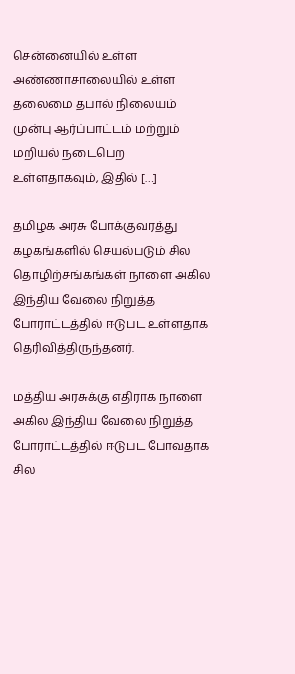சென்னையில் உள்ள அண்ணாசாலையில் உள்ள தலைமை தபால் நிலையம் முன்பு ஆர்ப்பாட்டம் மற்றும் மறியல் நடைபெற உள்ளதாகவும், இதில் […]

தமிழக அரசு போக்குவரத்து கழகங்களில் செயல்படும் சில தொழிற்சங்கங்கள் நாளை அகில இந்திய வேலை நிறுத்த போராட்டத்தில் ஈடுபட உள்ளதாக தெரிவித்திருந்தனர்.

மத்திய அரசுக்கு எதிராக நாளை அகில இந்திய வேலை நிறுத்த போராட்டத்தில் ஈடுபட போவதாக சில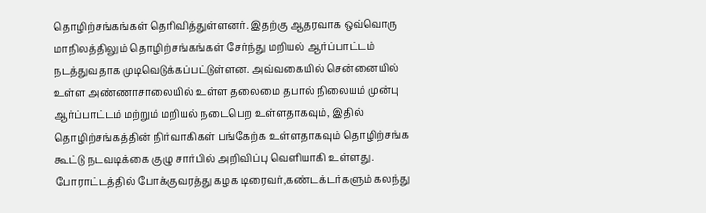தொழிற்சங்கங்கள் தெரிவித்துள்ளனர். இதற்கு ஆதரவாக ஒவ்வொரு மாநிலத்திலும் தொழிற்சங்கங்கள் சேர்ந்து மறியல் ஆர்ப்பாட்டம் நடத்துவதாக முடிவெடுக்கப்பட்டுள்ளன. அவ்வகையில் சென்னையில் உள்ள அண்ணாசாலையில் உள்ள தலைமை தபால் நிலையம் முன்பு ஆர்ப்பாட்டம் மற்றும் மறியல் நடைபெற உள்ளதாகவும், இதில் தொழிற்சங்கத்தின் நிர்வாகிகள் பங்கேற்க உள்ளதாகவும் தொழிற்சங்க கூட்டு நடவடிக்கை குழு சார்பில் அறிவிப்பு வெளியாகி உள்ளது. போராட்டத்தில் போக்குவரத்து கழக டிரைவர்,கண்டக்டர்களும் கலந்து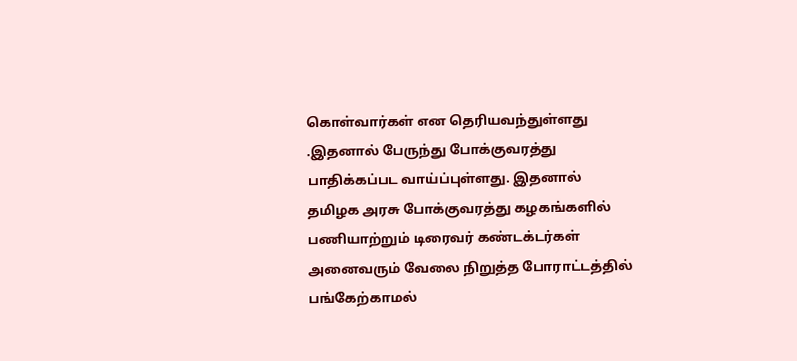கொள்வார்கள் என தெரியவந்துள்ளது .இதனால் பேருந்து போக்குவரத்து பாதிக்கப்பட வாய்ப்புள்ளது. இதனால் தமிழக அரசு போக்குவரத்து கழகங்களில் பணியாற்றும் டிரைவர் கண்டக்டர்கள் அனைவரும் வேலை நிறுத்த போராட்டத்தில் பங்கேற்காமல்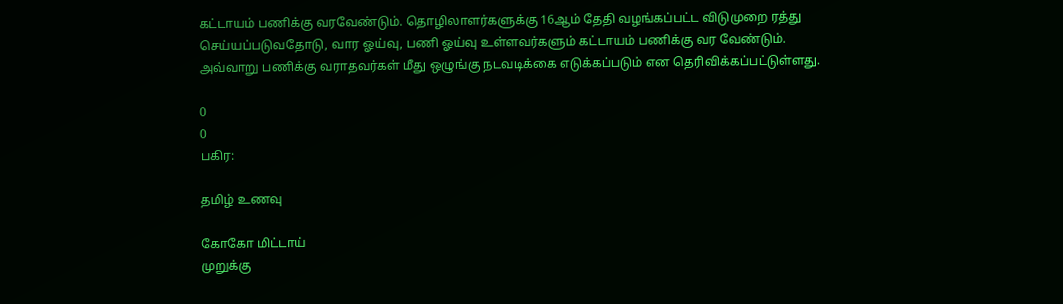கட்டாயம் பணிக்கு வரவேண்டும். தொழிலாளர்களுக்கு 16ஆம் தேதி வழங்கப்பட்ட விடுமுறை ரத்து செய்யப்படுவதோடு, வார ஓய்வு, பணி ஓய்வு உள்ளவர்களும் கட்டாயம் பணிக்கு வர வேண்டும். அவ்வாறு பணிக்கு வராதவர்கள் மீது ஒழுங்கு நடவடிக்கை எடுக்கப்படும் என தெரிவிக்கப்பட்டுள்ளது.

0
0
பகிர:

தமிழ் உணவு

கோகோ மிட்டாய்
முறுக்கு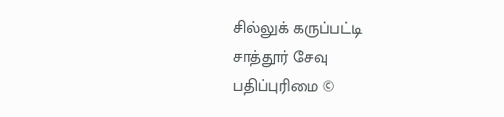சில்லுக் கருப்பட்டி
சாத்தூர் சேவு
பதிப்புரிமை ©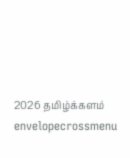2026 தமிழ்க்களம்
envelopecrossmenu